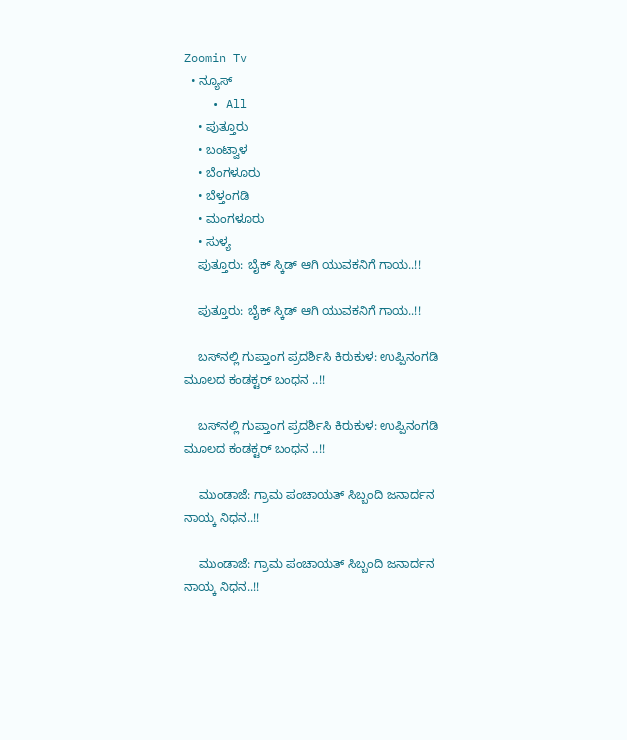Zoomin Tv
  • ನ್ಯೂಸ್
    • All
    • ಪುತ್ತೂರು
    • ಬಂಟ್ವಾಳ
    • ಬೆಂಗಳೂರು
    • ಬೆಳ್ತಂಗಡಿ
    • ಮಂಗಳೂರು
    • ಸುಳ್ಯ
    ಪುತ್ತೂರು: ಬೈಕ್ ಸ್ಕಿಡ್ ಆಗಿ ಯುವಕನಿಗೆ ಗಾಯ..!!

    ಪುತ್ತೂರು: ಬೈಕ್ ಸ್ಕಿಡ್ ಆಗಿ ಯುವಕನಿಗೆ ಗಾಯ..!!

    ಬಸ್‌ನಲ್ಲಿ ಗುಪ್ತಾಂಗ ಪ್ರದರ್ಶಿಸಿ ಕಿರುಕುಳ: ಉಪ್ಪಿನಂಗಡಿ ಮೂಲದ ಕಂಡಕ್ಟರ್ ಬಂಧನ ..!!

    ಬಸ್‌ನಲ್ಲಿ ಗುಪ್ತಾಂಗ ಪ್ರದರ್ಶಿಸಿ ಕಿರುಕುಳ: ಉಪ್ಪಿನಂಗಡಿ ಮೂಲದ ಕಂಡಕ್ಟರ್ ಬಂಧನ ..!!

    ಮುಂಡಾಜೆ: ಗ್ರಾಮ ಪಂಚಾಯತ್ ಸಿಬ್ಬಂದಿ ಜನಾರ್ದನ ನಾಯ್ಕ ನಿಧನ..!!

    ಮುಂಡಾಜೆ: ಗ್ರಾಮ ಪಂಚಾಯತ್ ಸಿಬ್ಬಂದಿ ಜನಾರ್ದನ ನಾಯ್ಕ ನಿಧನ..!!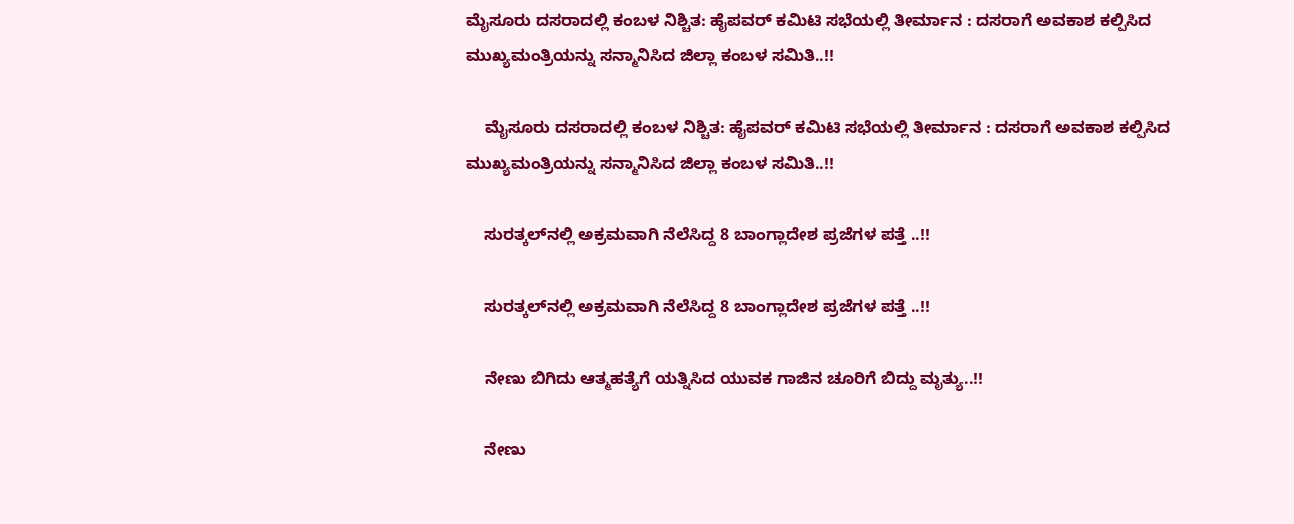ಮೈಸೂರು ದಸರಾದಲ್ಲಿ ಕಂಬಳ ನಿಶ್ಚಿತ: ಹೈಪವರ್ ಕಮಿಟಿ ಸಭೆಯಲ್ಲಿ ತೀರ್ಮಾನ : ದಸರಾಗೆ ಅವಕಾಶ ಕಲ್ಪಿಸಿದ ಮುಖ್ಯಮಂತ್ರಿಯನ್ನು ಸನ್ಮಾನಿಸಿದ ಜಿಲ್ಲಾ ಕಂಬಳ ಸಮಿತಿ..!!

    ಮೈಸೂರು ದಸರಾದಲ್ಲಿ ಕಂಬಳ ನಿಶ್ಚಿತ: ಹೈಪವರ್ ಕಮಿಟಿ ಸಭೆಯಲ್ಲಿ ತೀರ್ಮಾನ : ದಸರಾಗೆ ಅವಕಾಶ ಕಲ್ಪಿಸಿದ ಮುಖ್ಯಮಂತ್ರಿಯನ್ನು ಸನ್ಮಾನಿಸಿದ ಜಿಲ್ಲಾ ಕಂಬಳ ಸಮಿತಿ..!!

    ಸುರತ್ಕಲ್‌ನಲ್ಲಿ ಅಕ್ರಮವಾಗಿ ನೆಲೆಸಿದ್ದ 8 ಬಾಂಗ್ಲಾದೇಶ ಪ್ರಜೆಗಳ ಪತ್ತೆ ..!!

    ಸುರತ್ಕಲ್‌ನಲ್ಲಿ ಅಕ್ರಮವಾಗಿ ನೆಲೆಸಿದ್ದ 8 ಬಾಂಗ್ಲಾದೇಶ ಪ್ರಜೆಗಳ ಪತ್ತೆ ..!!

    ನೇಣು ಬಿಗಿದು ಆತ್ಮಹತ್ಯೆಗೆ ಯತ್ನಿಸಿದ ಯುವಕ ಗಾಜಿನ ಚೂರಿಗೆ ಬಿದ್ದು ಮೃತ್ಯು..!!

    ನೇಣು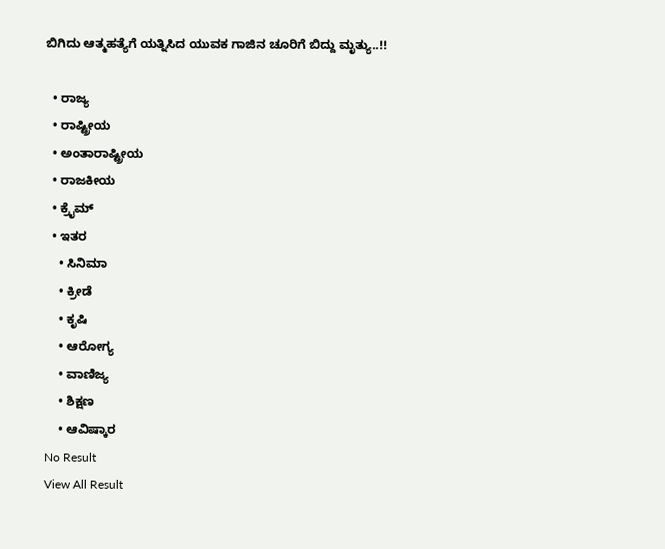ಬಿಗಿದು ಆತ್ಮಹತ್ಯೆಗೆ ಯತ್ನಿಸಿದ ಯುವಕ ಗಾಜಿನ ಚೂರಿಗೆ ಬಿದ್ದು ಮೃತ್ಯು..!!

  • ರಾಜ್ಯ
  • ರಾಷ್ಟ್ರೀಯ
  • ಅಂತಾರಾಷ್ಟ್ರೀಯ
  • ರಾಜಕೀಯ
  • ಕ್ರೈಮ್
  • ಇತರ
    • ಸಿನಿಮಾ
    • ಕ್ರೀಡೆ
    • ಕೃಷಿ
    • ಆರೋಗ್ಯ
    • ವಾಣಿಜ್ಯ
    • ಶಿಕ್ಷಣ
    • ಆವಿಷ್ಕಾರ
No Result
View All Result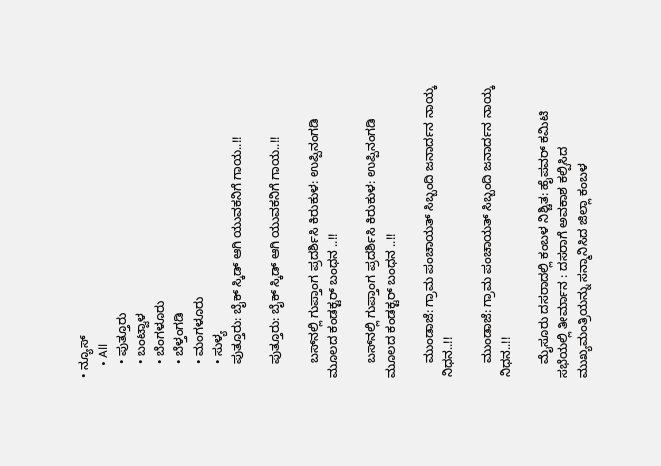• ನ್ಯೂಸ್
    • All
    • ಪುತ್ತೂರು
    • ಬಂಟ್ವಾಳ
    • ಬೆಂಗಳೂರು
    • ಬೆಳ್ತಂಗಡಿ
    • ಮಂಗಳೂರು
    • ಸುಳ್ಯ
    ಪುತ್ತೂರು: ಬೈಕ್ ಸ್ಕಿಡ್ ಆಗಿ ಯುವಕನಿಗೆ ಗಾಯ..!!

    ಪುತ್ತೂರು: ಬೈಕ್ ಸ್ಕಿಡ್ ಆಗಿ ಯುವಕನಿಗೆ ಗಾಯ..!!

    ಬಸ್‌ನಲ್ಲಿ ಗುಪ್ತಾಂಗ ಪ್ರದರ್ಶಿಸಿ ಕಿರುಕುಳ: ಉಪ್ಪಿನಂಗಡಿ ಮೂಲದ ಕಂಡಕ್ಟರ್ ಬಂಧನ ..!!

    ಬಸ್‌ನಲ್ಲಿ ಗುಪ್ತಾಂಗ ಪ್ರದರ್ಶಿಸಿ ಕಿರುಕುಳ: ಉಪ್ಪಿನಂಗಡಿ ಮೂಲದ ಕಂಡಕ್ಟರ್ ಬಂಧನ ..!!

    ಮುಂಡಾಜೆ: ಗ್ರಾಮ ಪಂಚಾಯತ್ ಸಿಬ್ಬಂದಿ ಜನಾರ್ದನ ನಾಯ್ಕ ನಿಧನ..!!

    ಮುಂಡಾಜೆ: ಗ್ರಾಮ ಪಂಚಾಯತ್ ಸಿಬ್ಬಂದಿ ಜನಾರ್ದನ ನಾಯ್ಕ ನಿಧನ..!!

    ಮೈಸೂರು ದಸರಾದಲ್ಲಿ ಕಂಬಳ ನಿಶ್ಚಿತ: ಹೈಪವರ್ ಕಮಿಟಿ ಸಭೆಯಲ್ಲಿ ತೀರ್ಮಾನ : ದಸರಾಗೆ ಅವಕಾಶ ಕಲ್ಪಿಸಿದ ಮುಖ್ಯಮಂತ್ರಿಯನ್ನು ಸನ್ಮಾನಿಸಿದ ಜಿಲ್ಲಾ ಕಂಬಳ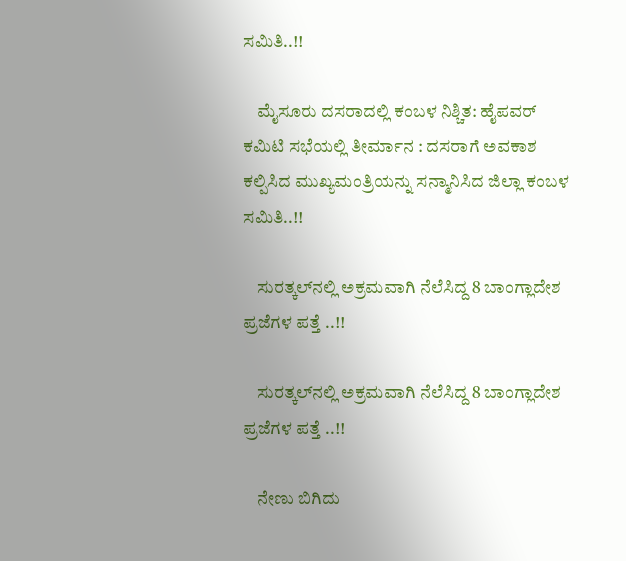ಸಮಿತಿ..!!

    ಮೈಸೂರು ದಸರಾದಲ್ಲಿ ಕಂಬಳ ನಿಶ್ಚಿತ: ಹೈಪವರ್ ಕಮಿಟಿ ಸಭೆಯಲ್ಲಿ ತೀರ್ಮಾನ : ದಸರಾಗೆ ಅವಕಾಶ ಕಲ್ಪಿಸಿದ ಮುಖ್ಯಮಂತ್ರಿಯನ್ನು ಸನ್ಮಾನಿಸಿದ ಜಿಲ್ಲಾ ಕಂಬಳ ಸಮಿತಿ..!!

    ಸುರತ್ಕಲ್‌ನಲ್ಲಿ ಅಕ್ರಮವಾಗಿ ನೆಲೆಸಿದ್ದ 8 ಬಾಂಗ್ಲಾದೇಶ ಪ್ರಜೆಗಳ ಪತ್ತೆ ..!!

    ಸುರತ್ಕಲ್‌ನಲ್ಲಿ ಅಕ್ರಮವಾಗಿ ನೆಲೆಸಿದ್ದ 8 ಬಾಂಗ್ಲಾದೇಶ ಪ್ರಜೆಗಳ ಪತ್ತೆ ..!!

    ನೇಣು ಬಿಗಿದು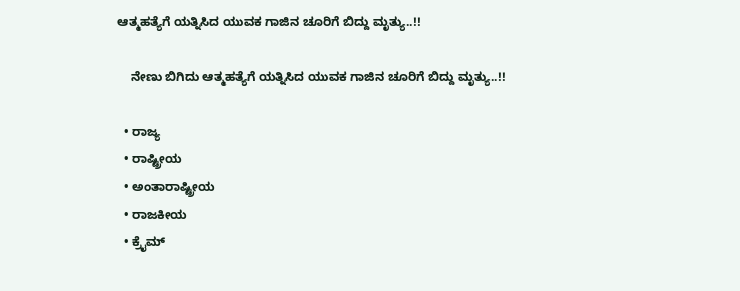ಆತ್ಮಹತ್ಯೆಗೆ ಯತ್ನಿಸಿದ ಯುವಕ ಗಾಜಿನ ಚೂರಿಗೆ ಬಿದ್ದು ಮೃತ್ಯು..!!

    ನೇಣು ಬಿಗಿದು ಆತ್ಮಹತ್ಯೆಗೆ ಯತ್ನಿಸಿದ ಯುವಕ ಗಾಜಿನ ಚೂರಿಗೆ ಬಿದ್ದು ಮೃತ್ಯು..!!

  • ರಾಜ್ಯ
  • ರಾಷ್ಟ್ರೀಯ
  • ಅಂತಾರಾಷ್ಟ್ರೀಯ
  • ರಾಜಕೀಯ
  • ಕ್ರೈಮ್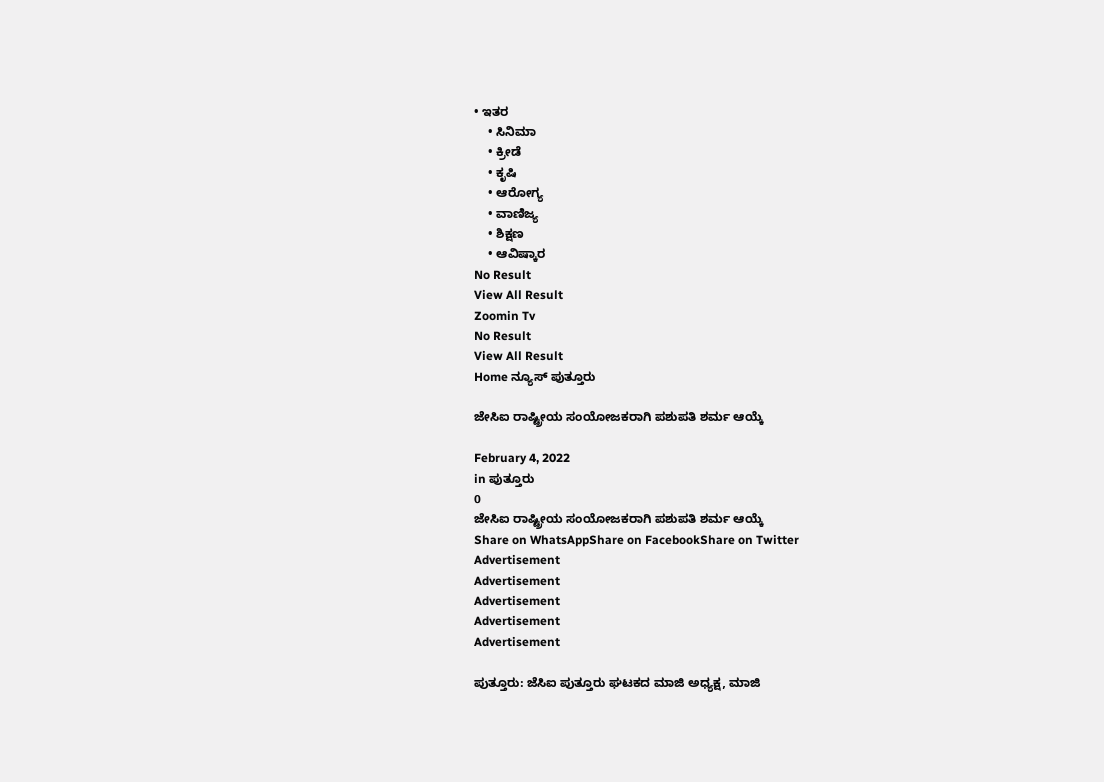• ಇತರ
    • ಸಿನಿಮಾ
    • ಕ್ರೀಡೆ
    • ಕೃಷಿ
    • ಆರೋಗ್ಯ
    • ವಾಣಿಜ್ಯ
    • ಶಿಕ್ಷಣ
    • ಆವಿಷ್ಕಾರ
No Result
View All Result
Zoomin Tv
No Result
View All Result
Home ನ್ಯೂಸ್ ಪುತ್ತೂರು

ಜೇಸಿಐ ರಾಷ್ಟ್ರೀಯ ಸಂಯೋಜಕರಾಗಿ ಪಶುಪತಿ ಶರ್ಮ ಆಯ್ಕೆ

February 4, 2022
in ಪುತ್ತೂರು
0
ಜೇಸಿಐ ರಾಷ್ಟ್ರೀಯ ಸಂಯೋಜಕರಾಗಿ ಪಶುಪತಿ ಶರ್ಮ ಆಯ್ಕೆ
Share on WhatsAppShare on FacebookShare on Twitter
Advertisement
Advertisement
Advertisement
Advertisement
Advertisement

ಪುತ್ತೂರು: ಜೆಸಿಐ ಪುತ್ತೂರು ಘಟಕದ ಮಾಜಿ ಅಧ್ಯಕ್ಷ, ಮಾಜಿ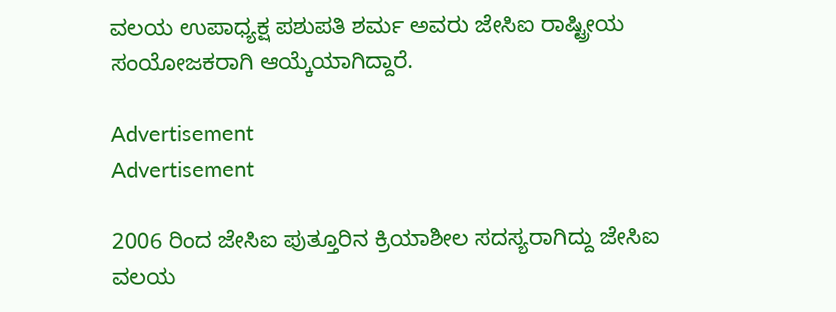ವಲಯ ಉಪಾಧ್ಯಕ್ಷ ಪಶುಪತಿ ಶರ್ಮ ಅವರು ಜೇಸಿಐ ರಾಷ್ಟ್ರೀಯ ಸಂಯೋಜಕರಾಗಿ ಆಯ್ಕೆಯಾಗಿದ್ದಾರೆ.

Advertisement
Advertisement

2006 ರಿಂದ ಜೇಸಿಐ ಪುತ್ತೂರಿನ ಕ್ರಿಯಾಶೀಲ ಸದಸ್ಯರಾಗಿದ್ದು ಜೇಸಿಐ ವಲಯ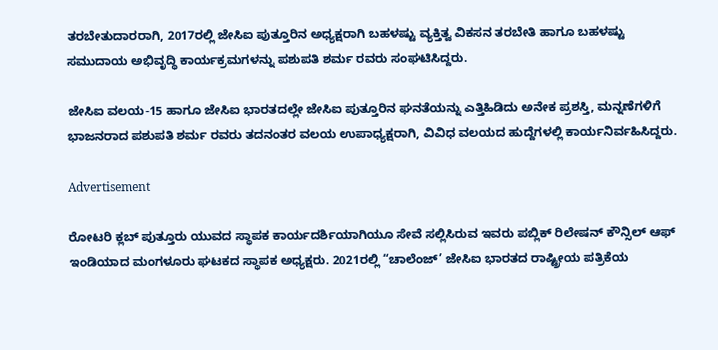ತರಬೇತುದಾರರಾಗಿ, 2017ರಲ್ಲಿ ಜೇಸಿಐ ಪುತ್ತೂರಿನ ಅಧ್ಯಕ್ಷರಾಗಿ ಬಹಳಷ್ಟು ವ್ಯಕ್ತಿತ್ವ ವಿಕಸನ ತರಬೇತಿ ಹಾಗೂ ಬಹಳಷ್ಟು ಸಮುದಾಯ ಅಭಿವೃದ್ಧಿ ಕಾರ್ಯಕ್ರಮಗಳನ್ನು ಪಶುಪತಿ ಶರ್ಮ ರವರು ಸಂಘಟಿಸಿದ್ದರು.

ಜೇಸಿಐ ವಲಯ-15 ಹಾಗೂ ಜೇಸಿಐ ಭಾರತದಲ್ಲೇ ಜೇಸಿಐ ಪುತ್ತೂರಿನ ಘನತೆಯನ್ನು ಎತ್ತಿಹಿಡಿದು ಅನೇಕ ಪ್ರಶಸ್ತಿ, ಮನ್ನಣೆಗಳಿಗೆ ಭಾಜನರಾದ ಪಶುಪತಿ ಶರ್ಮ ರವರು ತದನಂತರ ವಲಯ ಉಪಾಧ್ಯಕ್ಷರಾಗಿ, ವಿವಿಧ ವಲಯದ ಹುದ್ದೆಗಳಲ್ಲಿ ಕಾರ್ಯನಿರ್ವಹಿಸಿದ್ದರು.

Advertisement

ರೋಟರಿ ಕ್ಲಬ್ ಪುತ್ತೂರು ಯುವದ ಸ್ಥಾಪಕ ಕಾರ್ಯದರ್ಶಿಯಾಗಿಯೂ ಸೇವೆ ಸಲ್ಲಿಸಿರುವ ಇವರು ಪಬ್ಲಿಕ್ ರಿಲೇಷನ್ ಕೌನ್ಸಿಲ್ ಆಫ್ ಇಂಡಿಯಾದ ಮಂಗಳೂರು ಘಟಕದ ಸ್ಥಾಪಕ ಅಧ್ಯಕ್ಷರು. 2021ರಲ್ಲಿ “ಚಾಲೆಂಜ್’ ಜೇಸಿಐ ಭಾರತದ ರಾಷ್ಟ್ರೀಯ ಪತ್ರಿಕೆಯ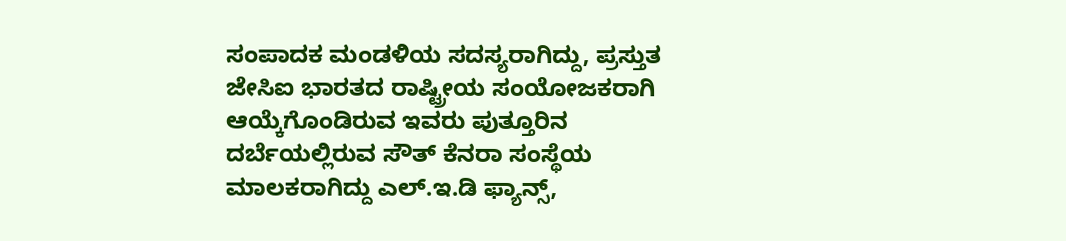ಸಂಪಾದಕ ಮಂಡಳಿಯ ಸದಸ್ಯರಾಗಿದ್ದು, ಪ್ರಸ್ತುತ ಜೇಸಿಐ ಭಾರತದ ರಾಷ್ಟ್ರೀಯ ಸಂಯೋಜಕರಾಗಿ ಆಯ್ಕೆಗೊಂಡಿರುವ ಇವರು ಪುತ್ತೂರಿನ ದರ್ಬೆಯಲ್ಲಿರುವ ಸೌತ್ ಕೆನರಾ ಸಂಸ್ಥೆಯ ಮಾಲಕರಾಗಿದ್ದು ಎಲ್.ಇ.ಡಿ ಫ್ಯಾನ್ಸ್,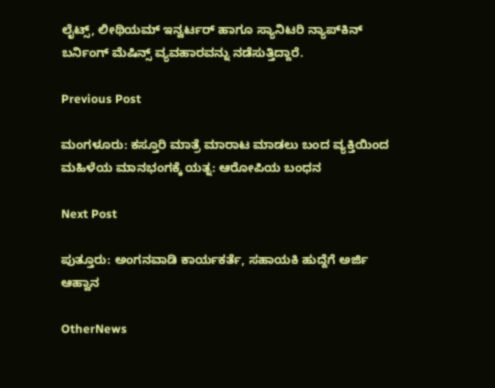ಲೈಟ್ಸ್, ಲೀಥಿಯಮ್ ಇನ್ವರ್ಟರ್ ಹಾಗೂ ಸ್ಯಾನಿಟರಿ ನ್ಯಾಪ್‌ಕಿನ್ ಬರ್ನಿಂಗ್ ಮೆಷಿನ್ಸ್ ವ್ಯವಹಾರವನ್ನು ನಡೆಸುತ್ತಿದ್ದಾರೆ.

Previous Post

ಮಂಗಳೂರು: ಕಸ್ತೂರಿ ಮಾತ್ರೆ ಮಾರಾಟ ಮಾಡಲು ಬಂದ ವ್ಯಕ್ತಿಯಿಂದ ಮಹಿಳೆಯ ಮಾನಭಂಗಕ್ಕೆ ಯತ್ನ: ಆರೋಪಿಯ ಬಂಧನ

Next Post

ಪುತ್ತೂರು: ಅಂಗನವಾಡಿ ಕಾರ್ಯಕರ್ತೆ, ಸಹಾಯಕಿ ಹುದ್ದೆಗೆ ಅರ್ಜಿ ಆಹ್ವಾನ

OtherNews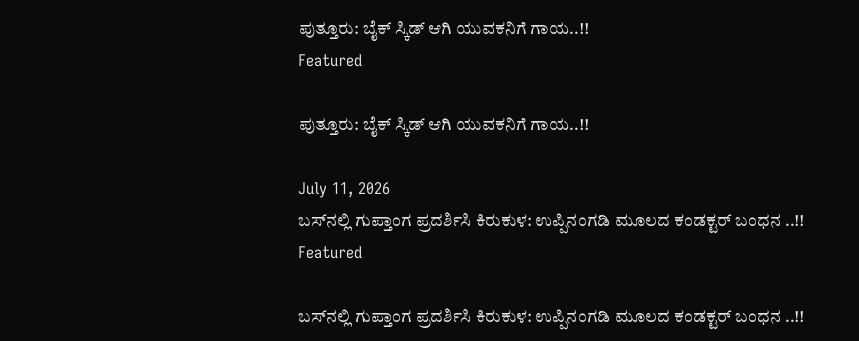ಪುತ್ತೂರು: ಬೈಕ್ ಸ್ಕಿಡ್ ಆಗಿ ಯುವಕನಿಗೆ ಗಾಯ..!!
Featured

ಪುತ್ತೂರು: ಬೈಕ್ ಸ್ಕಿಡ್ ಆಗಿ ಯುವಕನಿಗೆ ಗಾಯ..!!

July 11, 2026
ಬಸ್‌ನಲ್ಲಿ ಗುಪ್ತಾಂಗ ಪ್ರದರ್ಶಿಸಿ ಕಿರುಕುಳ: ಉಪ್ಪಿನಂಗಡಿ ಮೂಲದ ಕಂಡಕ್ಟರ್ ಬಂಧನ ..!!
Featured

ಬಸ್‌ನಲ್ಲಿ ಗುಪ್ತಾಂಗ ಪ್ರದರ್ಶಿಸಿ ಕಿರುಕುಳ: ಉಪ್ಪಿನಂಗಡಿ ಮೂಲದ ಕಂಡಕ್ಟರ್ ಬಂಧನ ..!!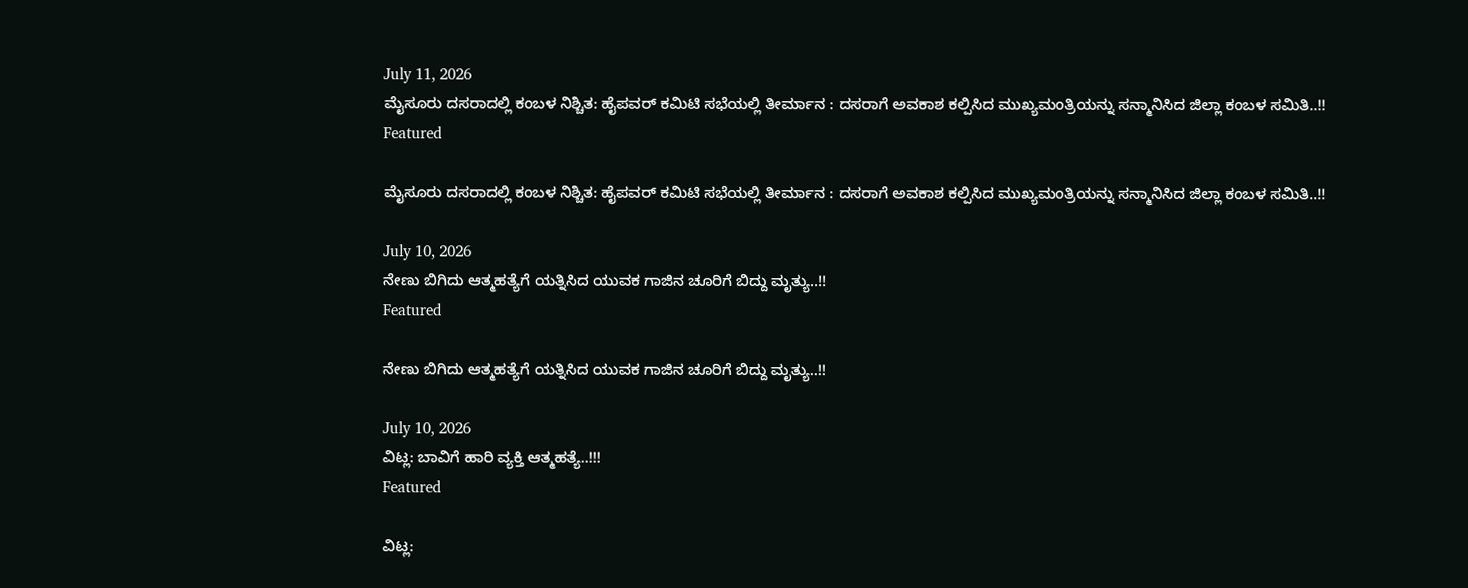July 11, 2026
ಮೈಸೂರು ದಸರಾದಲ್ಲಿ ಕಂಬಳ ನಿಶ್ಚಿತ: ಹೈಪವರ್ ಕಮಿಟಿ ಸಭೆಯಲ್ಲಿ ತೀರ್ಮಾನ : ದಸರಾಗೆ ಅವಕಾಶ ಕಲ್ಪಿಸಿದ ಮುಖ್ಯಮಂತ್ರಿಯನ್ನು ಸನ್ಮಾನಿಸಿದ ಜಿಲ್ಲಾ ಕಂಬಳ ಸಮಿತಿ..!!
Featured

ಮೈಸೂರು ದಸರಾದಲ್ಲಿ ಕಂಬಳ ನಿಶ್ಚಿತ: ಹೈಪವರ್ ಕಮಿಟಿ ಸಭೆಯಲ್ಲಿ ತೀರ್ಮಾನ : ದಸರಾಗೆ ಅವಕಾಶ ಕಲ್ಪಿಸಿದ ಮುಖ್ಯಮಂತ್ರಿಯನ್ನು ಸನ್ಮಾನಿಸಿದ ಜಿಲ್ಲಾ ಕಂಬಳ ಸಮಿತಿ..!!

July 10, 2026
ನೇಣು ಬಿಗಿದು ಆತ್ಮಹತ್ಯೆಗೆ ಯತ್ನಿಸಿದ ಯುವಕ ಗಾಜಿನ ಚೂರಿಗೆ ಬಿದ್ದು ಮೃತ್ಯು..!!
Featured

ನೇಣು ಬಿಗಿದು ಆತ್ಮಹತ್ಯೆಗೆ ಯತ್ನಿಸಿದ ಯುವಕ ಗಾಜಿನ ಚೂರಿಗೆ ಬಿದ್ದು ಮೃತ್ಯು..!!

July 10, 2026
ವಿಟ್ಲ: ಬಾವಿಗೆ ಹಾರಿ ವ್ಯಕ್ತಿ ಆತ್ಮಹತ್ಯೆ..!!!
Featured

ವಿಟ್ಲ: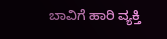ಬಾವಿಗೆ ಹಾರಿ ವ್ಯಕ್ತಿ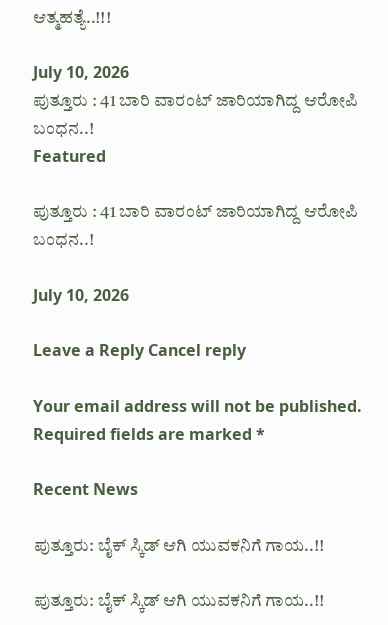ಆತ್ಮಹತ್ಯೆ..!!!

July 10, 2026
ಪುತ್ತೂರು : 41 ಬಾರಿ ವಾರಂಟ್ ಜಾರಿಯಾಗಿದ್ದ ಆರೋಪಿ ಬಂಧನ..!
Featured

ಪುತ್ತೂರು : 41 ಬಾರಿ ವಾರಂಟ್ ಜಾರಿಯಾಗಿದ್ದ ಆರೋಪಿ ಬಂಧನ..!

July 10, 2026

Leave a Reply Cancel reply

Your email address will not be published. Required fields are marked *

Recent News

ಪುತ್ತೂರು: ಬೈಕ್ ಸ್ಕಿಡ್ ಆಗಿ ಯುವಕನಿಗೆ ಗಾಯ..!!

ಪುತ್ತೂರು: ಬೈಕ್ ಸ್ಕಿಡ್ ಆಗಿ ಯುವಕನಿಗೆ ಗಾಯ..!!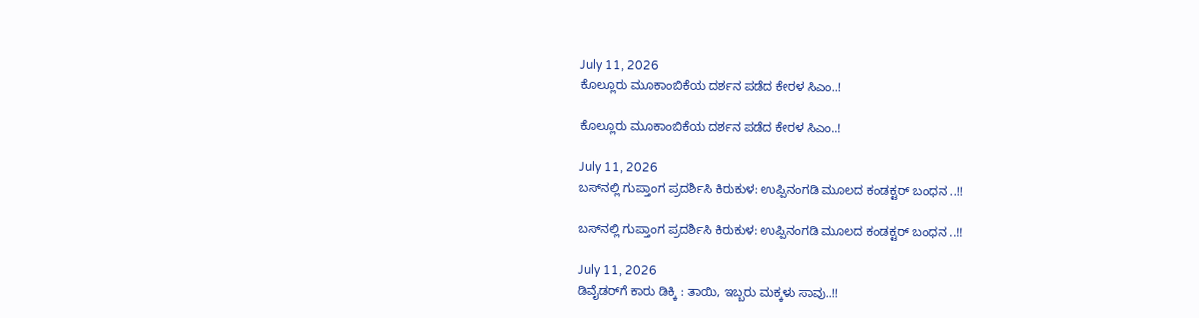July 11, 2026
ಕೊಲ್ಲೂರು ಮೂಕಾಂಬಿಕೆಯ ದರ್ಶನ ಪಡೆದ ಕೇರಳ ಸಿಎಂ..!

ಕೊಲ್ಲೂರು ಮೂಕಾಂಬಿಕೆಯ ದರ್ಶನ ಪಡೆದ ಕೇರಳ ಸಿಎಂ..!

July 11, 2026
ಬಸ್‌ನಲ್ಲಿ ಗುಪ್ತಾಂಗ ಪ್ರದರ್ಶಿಸಿ ಕಿರುಕುಳ: ಉಪ್ಪಿನಂಗಡಿ ಮೂಲದ ಕಂಡಕ್ಟರ್ ಬಂಧನ ..!!

ಬಸ್‌ನಲ್ಲಿ ಗುಪ್ತಾಂಗ ಪ್ರದರ್ಶಿಸಿ ಕಿರುಕುಳ: ಉಪ್ಪಿನಂಗಡಿ ಮೂಲದ ಕಂಡಕ್ಟರ್ ಬಂಧನ ..!!

July 11, 2026
ಡಿವೈಡರ್‌ಗೆ ಕಾರು ಡಿಕ್ಕಿ : ತಾಯಿ, ಇಬ್ಬರು ಮಕ್ಕಳು ಸಾವು..!!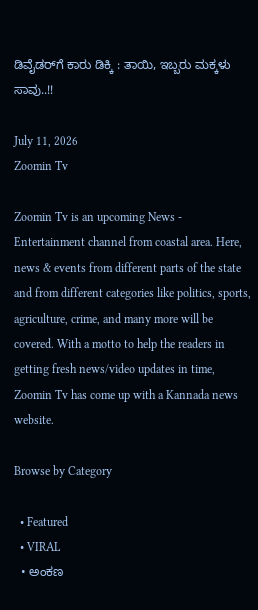ಡಿವೈಡರ್‌ಗೆ ಕಾರು ಡಿಕ್ಕಿ : ತಾಯಿ, ಇಬ್ಬರು ಮಕ್ಕಳು ಸಾವು..!!

July 11, 2026
Zoomin Tv

Zoomin Tv is an upcoming News - Entertainment channel from coastal area. Here, news & events from different parts of the state and from different categories like politics, sports, agriculture, crime, and many more will be covered. With a motto to help the readers in getting fresh news/video updates in time, Zoomin Tv has come up with a Kannada news website.

Browse by Category

  • Featured
  • VIRAL
  • ಅಂಕಣ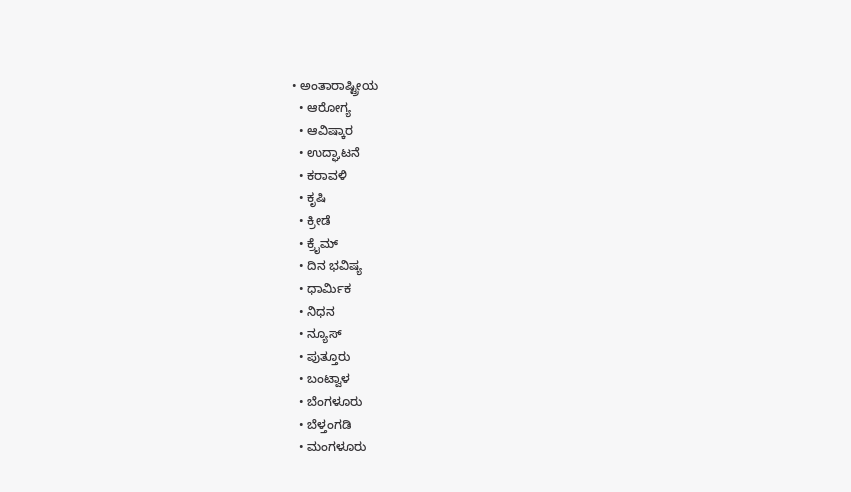• ಅಂತಾರಾಷ್ಟ್ರೀಯ
  • ಆರೋಗ್ಯ
  • ಆವಿಷ್ಕಾರ
  • ಉದ್ಘಾಟನೆ
  • ಕರಾವಳಿ
  • ಕೃಷಿ
  • ಕ್ರೀಡೆ
  • ಕ್ರೈಮ್
  • ದಿನ ಭವಿಷ್ಯ
  • ಧಾರ್ಮಿಕ
  • ನಿಧನ
  • ನ್ಯೂಸ್
  • ಪುತ್ತೂರು
  • ಬಂಟ್ವಾಳ
  • ಬೆಂಗಳೂರು
  • ಬೆಳ್ತಂಗಡಿ
  • ಮಂಗಳೂರು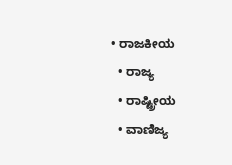• ರಾಜಕೀಯ
  • ರಾಜ್ಯ
  • ರಾಷ್ಟ್ರೀಯ
  • ವಾಣಿಜ್ಯ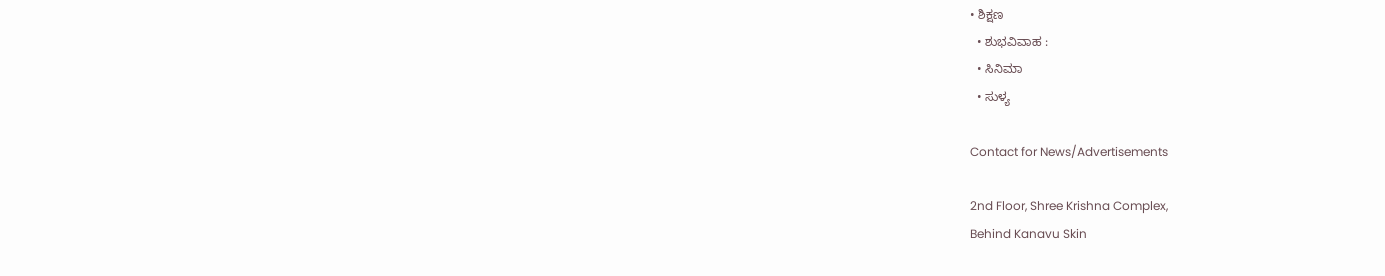• ಶಿಕ್ಷಣ
  • ಶುಭವಿವಾಹ :
  • ಸಿನಿಮಾ
  • ಸುಳ್ಯ

Contact for News/Advertisements

2nd Floor, Shree Krishna Complex,
Behind Kanavu Skin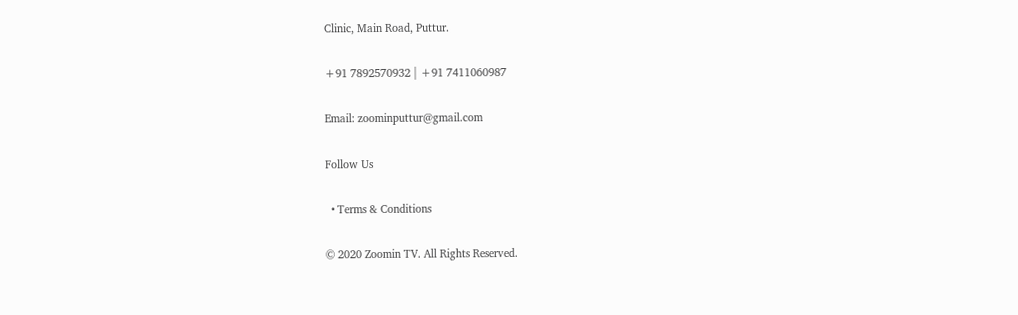Clinic, Main Road, Puttur.

+91 7892570932 | +91 7411060987

Email: zoominputtur@gmail.com

Follow Us

  • Terms & Conditions

© 2020 Zoomin TV. All Rights Reserved.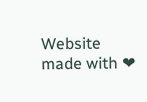Website made with ❤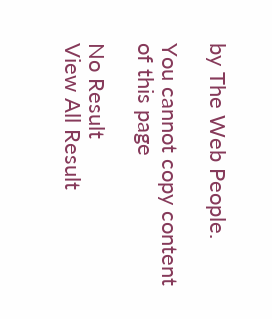by The Web People.

You cannot copy content of this page

No Result
View All Result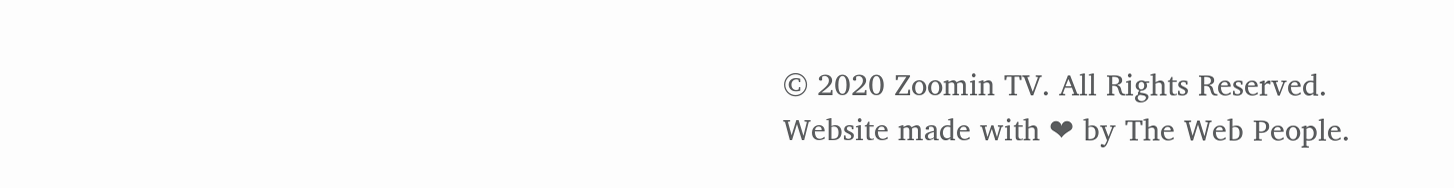© 2020 Zoomin TV. All Rights Reserved. Website made with ❤ by The Web People.